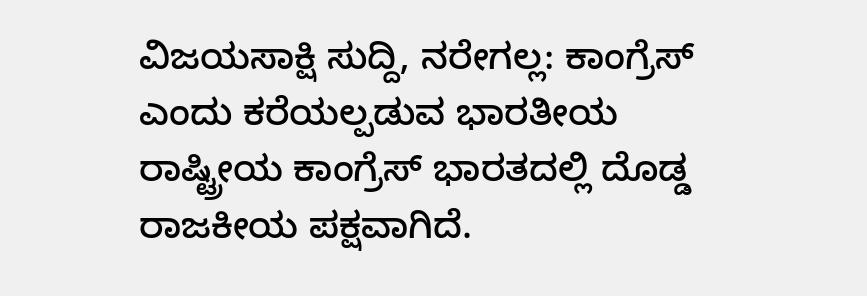ವಿಜಯಸಾಕ್ಷಿ ಸುದ್ದಿ, ನರೇಗಲ್ಲ: ಕಾಂಗ್ರೆಸ್ ಎಂದು ಕರೆಯಲ್ಪಡುವ ಭಾರತೀಯ ರಾಷ್ಟ್ರೀಯ ಕಾಂಗ್ರೆಸ್ ಭಾರತದಲ್ಲಿ ದೊಡ್ಡ ರಾಜಕೀಯ ಪಕ್ಷವಾಗಿದೆ.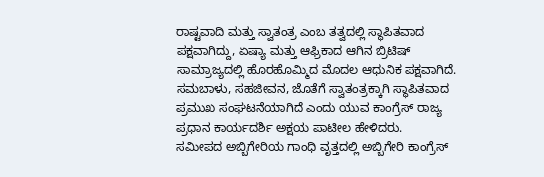ರಾಷ್ಟವಾದಿ ಮತ್ತು ಸ್ವಾತಂತ್ರ ಎಂಬ ತತ್ವದಲ್ಲಿ ಸ್ಥಾಪಿತವಾದ ಪಕ್ಷವಾಗಿದ್ದು, ಏಷ್ಯಾ ಮತ್ತು ಆಫ್ರಿಕಾದ ಆಗಿನ ಬ್ರಿಟಿಷ್ ಸಾಮ್ರಾಜ್ಯದಲ್ಲಿ ಹೊರಹೊಮ್ಮಿದ ಮೊದಲ ಆಧುನಿಕ ಪಕ್ಷವಾಗಿದೆ. ಸಮಬಾಳು, ಸಹಜೀವನ, ಜೊತೆಗೆ ಸ್ವಾತಂತ್ರಕ್ಕಾಗಿ ಸ್ಥಾಪಿತವಾದ ಪ್ರಮುಖ ಸಂಘಟನೆಯಾಗಿದೆ ಎಂದು ಯುವ ಕಾಂಗ್ರೆಸ್ ರಾಜ್ಯ ಪ್ರಧಾನ ಕಾರ್ಯದರ್ಶಿ ಅಕ್ಷಯ ಪಾಟೀಲ ಹೇಳಿದರು.
ಸಮೀಪದ ಅಬ್ಬಿಗೇರಿಯ ಗಾಂಧಿ ವೃತ್ತದಲ್ಲಿ ಅಬ್ಬಿಗೇರಿ ಕಾಂಗ್ರೆಸ್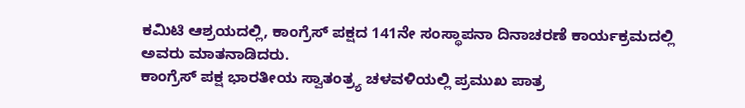ಕಮಿಟಿ ಆಶ್ರಯದಲ್ಲಿ, ಕಾಂಗ್ರೆಸ್ ಪಕ್ಷದ 141ನೇ ಸಂಸ್ಥಾಪನಾ ದಿನಾಚರಣೆ ಕಾರ್ಯಕ್ರಮದಲ್ಲಿ ಅವರು ಮಾತನಾಡಿದರು.
ಕಾಂಗ್ರೆಸ್ ಪಕ್ಷ ಭಾರತೀಯ ಸ್ವಾತಂತ್ರ್ಯ ಚಳವಳಿಯಲ್ಲಿ ಪ್ರಮುಖ ಪಾತ್ರ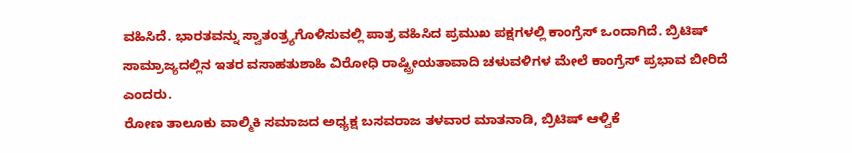ವಹಿಸಿದೆ. ಭಾರತವನ್ನು ಸ್ವಾತಂತ್ರ್ಯಗೊಳಿಸುವಲ್ಲಿ ಪಾತ್ರ ವಹಿಸಿದ ಪ್ರಮುಖ ಪಕ್ಷಗಳಲ್ಲಿ ಕಾಂಗ್ರೆಸ್ ಒಂದಾಗಿದೆ. ಬ್ರಿಟಿಷ್ ಸಾಮ್ರಾಜ್ಯದಲ್ಲಿನ ಇತರ ವಸಾಹತುಶಾಹಿ ವಿರೋಧಿ ರಾಷ್ಟ್ರೀಯತಾವಾದಿ ಚಳುವಳಿಗಳ ಮೇಲೆ ಕಾಂಗ್ರೆಸ್ ಪ್ರಭಾವ ಬೀರಿದೆ ಎಂದರು.
ರೋಣ ತಾಲೂಕು ವಾಲ್ಮಿಕಿ ಸಮಾಜದ ಅಧ್ಯಕ್ಷ ಬಸವರಾಜ ತಳವಾರ ಮಾತನಾಡಿ, ಬ್ರಿಟಿಷ್ ಆಳ್ವಿಕೆ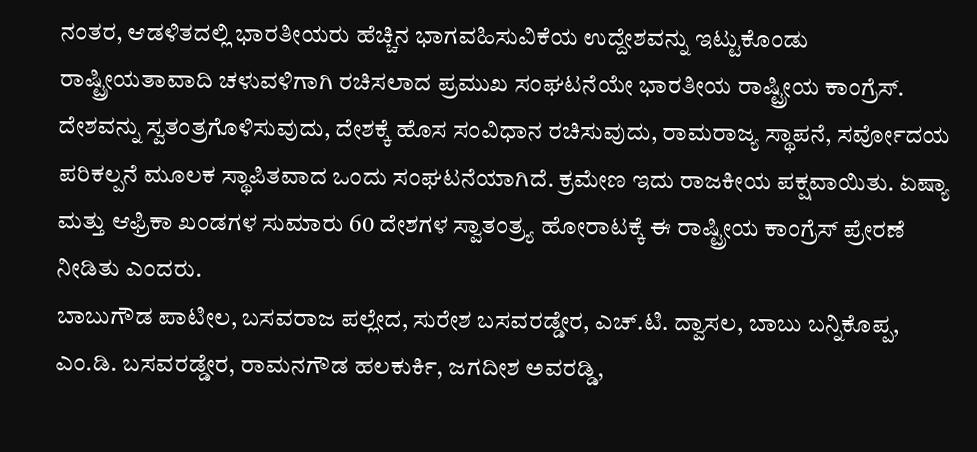ನಂತರ, ಆಡಳಿತದಲ್ಲಿ ಭಾರತೀಯರು ಹೆಚ್ಚಿನ ಭಾಗವಹಿಸುವಿಕೆಯ ಉದ್ದೇಶವನ್ನು ಇಟ್ಟುಕೊಂಡು ರಾಷ್ಟ್ರೀಯತಾವಾದಿ ಚಳುವಳಿಗಾಗಿ ರಚಿಸಲಾದ ಪ್ರಮುಖ ಸಂಘಟನೆಯೇ ಭಾರತೀಯ ರಾಷ್ಟ್ರೀಯ ಕಾಂಗ್ರೆಸ್. ದೇಶವನ್ನು ಸ್ವತಂತ್ರಗೊಳಿಸುವುದು, ದೇಶಕ್ಕೆ ಹೊಸ ಸಂವಿಧಾನ ರಚಿಸುವುದು, ರಾಮರಾಜ್ಯ ಸ್ಥಾಪನೆ, ಸರ್ವೋದಯ ಪರಿಕಲ್ಪನೆ ಮೂಲಕ ಸ್ಥಾಪಿತವಾದ ಒಂದು ಸಂಘಟನೆಯಾಗಿದೆ. ಕ್ರಮೇಣ ಇದು ರಾಜಕೀಯ ಪಕ್ಷವಾಯಿತು. ಏಷ್ಯಾ ಮತ್ತು ಆಫ್ರಿಕಾ ಖಂಡಗಳ ಸುಮಾರು 60 ದೇಶಗಳ ಸ್ವಾತಂತ್ರ್ಯ ಹೋರಾಟಕ್ಕೆ ಈ ರಾಷ್ಟ್ರೀಯ ಕಾಂಗ್ರೆಸ್ ಪ್ರೇರಣೆ ನೀಡಿತು ಎಂದರು.
ಬಾಬುಗೌಡ ಪಾಟೀಲ, ಬಸವರಾಜ ಪಲ್ಲೇದ, ಸುರೇಶ ಬಸವರಡ್ಡೇರ, ಎಚ್.ಟಿ. ದ್ವಾಸಲ, ಬಾಬು ಬನ್ನಿಕೊಪ್ಪ, ಎಂ.ಡಿ. ಬಸವರಡ್ಡೇರ, ರಾಮನಗೌಡ ಹಲಕುರ್ಕಿ, ಜಗದೀಶ ಅವರಡ್ಡಿ,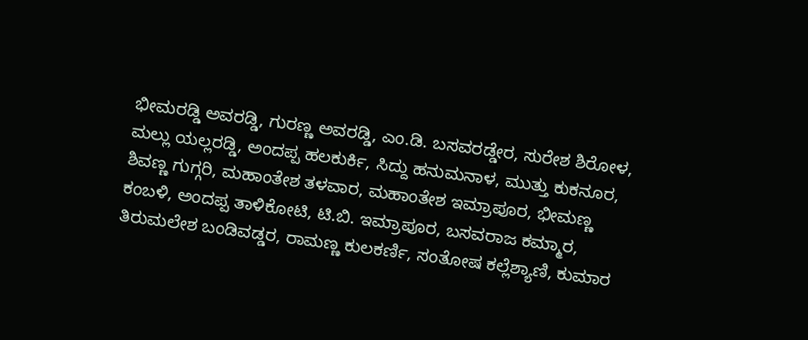ಭೀಮರಡ್ಡಿ ಅವರಡ್ಡಿ, ಗುರಣ್ಣ ಅವರಡ್ಡಿ, ಎಂ.ಡಿ. ಬಸವರಡ್ಡೇರ, ಸುರೇಶ ಶಿರೋಳ, ಮಲ್ಲು ಯಲ್ಲರಡ್ಡಿ, ಅಂದಪ್ಪ ಹಲಕುರ್ಕಿ, ಸಿದ್ದು ಹನುಮನಾಳ, ಮುತ್ತು ಕುಕನೂರ, ಶಿವಣ್ಣ ಗುಗ್ಗರಿ, ಮಹಾಂತೇಶ ತಳವಾರ, ಮಹಾಂತೇಶ ಇಮ್ರಾಪೂರ, ಭೀಮಣ್ಣ ಕಂಬಳಿ, ಅಂದಪ್ಪ ತಾಳಿಕೋಟಿ, ಟಿ.ಬಿ. ಇಮ್ರಾಪೂರ, ಬಸವರಾಜ ಕಮ್ಮಾರ, ತಿರುಮಲೇಶ ಬಂಡಿವಡ್ಡರ, ರಾಮಣ್ಣ ಕುಲಕರ್ಣಿ, ಸಂತೋಷ ಕಲ್ಲೆಶ್ಯಾಣಿ, ಕುಮಾರ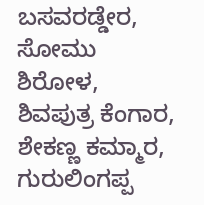ಬಸವರಡ್ಡೇರ, ಸೋಮು ಶಿರೋಳ, ಶಿವಪುತ್ರ ಕೆಂಗಾರ, ಶೇಕಣ್ಣ ಕಮ್ಮಾರ, ಗುರುಲಿಂಗಪ್ಪ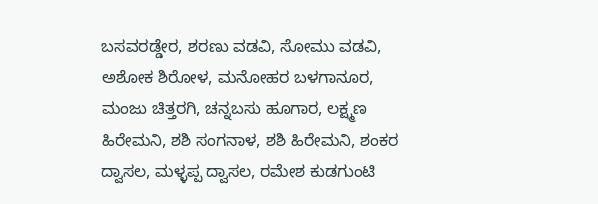ಬಸವರಡ್ಡೇರ, ಶರಣು ವಡವಿ, ಸೋಮು ವಡವಿ, ಅಶೋಕ ಶಿರೋಳ, ಮನೋಹರ ಬಳಗಾನೂರ, ಮಂಜು ಚಿತ್ತರಗಿ, ಚನ್ನಬಸು ಹೂಗಾರ, ಲಕ್ಷ್ಮಣ ಹಿರೇಮನಿ, ಶಶಿ ಸಂಗನಾಳ, ಶಶಿ ಹಿರೇಮನಿ, ಶಂಕರ ದ್ವಾಸಲ, ಮಳ್ಳಪ್ಪ ದ್ವಾಸಲ, ರಮೇಶ ಕುಡಗುಂಟಿ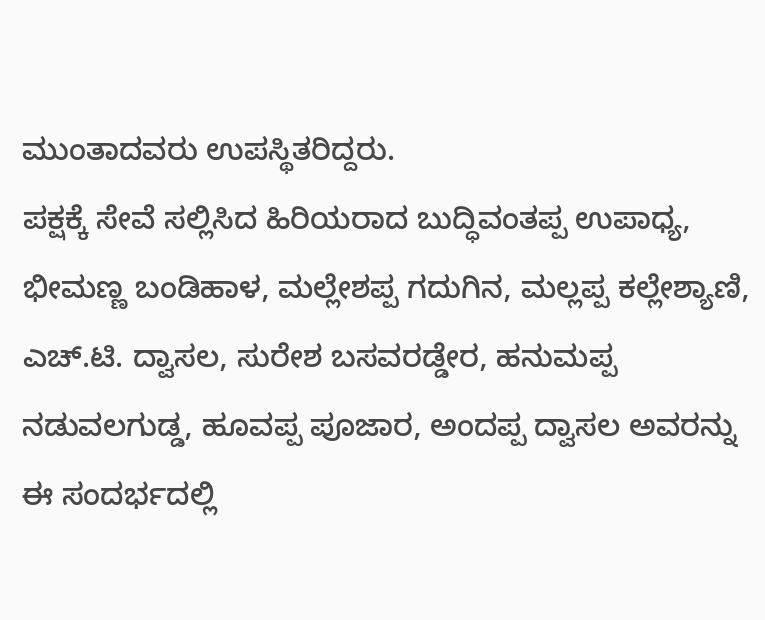ಮುಂತಾದವರು ಉಪಸ್ಥಿತರಿದ್ದರು.
ಪಕ್ಷಕ್ಕೆ ಸೇವೆ ಸಲ್ಲಿಸಿದ ಹಿರಿಯರಾದ ಬುದ್ಧಿವಂತಪ್ಪ ಉಪಾಧ್ಯ, ಭೀಮಣ್ಣ ಬಂಡಿಹಾಳ, ಮಲ್ಲೇಶಪ್ಪ ಗದುಗಿನ, ಮಲ್ಲಪ್ಪ ಕಲ್ಲೇಶ್ಯಾಣಿ, ಎಚ್.ಟಿ. ದ್ವಾಸಲ, ಸುರೇಶ ಬಸವರಡ್ಡೇರ, ಹನುಮಪ್ಪ ನಡುವಲಗುಡ್ಡ, ಹೂವಪ್ಪ ಪೂಜಾರ, ಅಂದಪ್ಪ ದ್ವಾಸಲ ಅವರನ್ನು ಈ ಸಂದರ್ಭದಲ್ಲಿ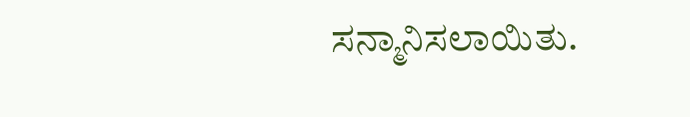ಸನ್ಮಾನಿಸಲಾಯಿತು.